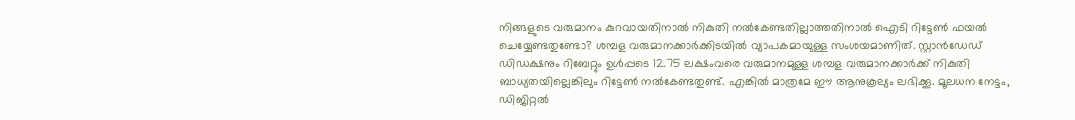നിങ്ങളുടെ വരുമാനം കുറവായതിനാൽ നികുതി നൽകേണ്ടതില്ലാത്തതിനാൽ ഐടി റിട്ടേൺ ഫയൽ ചെയ്യേണ്ടതുണ്ടോ? ശമ്പള വരുമാനക്കാർക്കിടയിൽ വ്യാപകമായുള്ള സംശയമാണിത്. സ്റ്റാൻഡേഡ് ഡിഡക്ഷനും റിബേറ്റും ഉൾപ്പടെ 12.75 ലക്ഷംവരെ വരുമാനമുള്ള ശമ്പള വരുമാനക്കാർക്ക് നികുതി ബാധ്യതയില്ലെങ്കിലും റിട്ടേൺ നൽകേണ്ടതുണ്ട്. എങ്കിൽ മാത്രമേ ഈ ആനുകൂല്യം ലഭിക്കൂ. മൂലധന നേട്ടം, ഡിജിറ്റൽ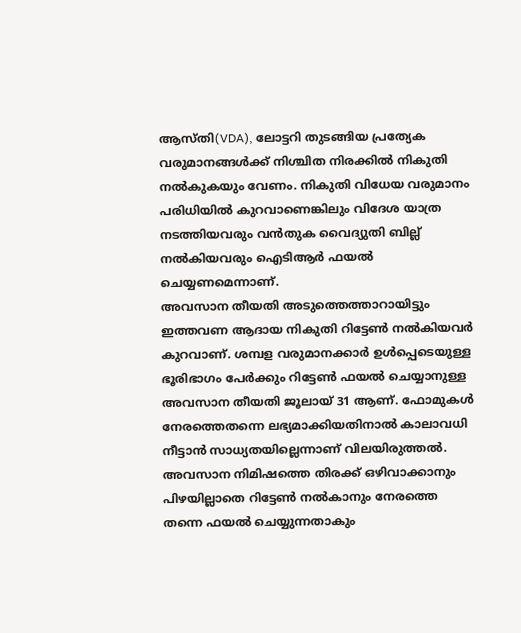ആസ്തി(VDA), ലോട്ടറി തുടങ്ങിയ പ്രത്യേക വരുമാനങ്ങൾക്ക് നിശ്ചിത നിരക്കിൽ നികുതി നൽകുകയും വേണം. നികുതി വിധേയ വരുമാനം പരിധിയിൽ കുറവാണെങ്കിലും വിദേശ യാത്ര നടത്തിയവരും വൻതുക വൈദ്യുതി ബില്ല് നൽകിയവരും ഐടിആർ ഫയൽ ചെയ്യണമെന്നാണ്.
അവസാന തീയതി അടുത്തെത്താറായിട്ടും ഇത്തവണ ആദായ നികുതി റിട്ടേൺ നൽകിയവർ കുറവാണ്. ശമ്പള വരുമാനക്കാർ ഉൾപ്പെടെയുള്ള ഭൂരിഭാഗം പേർക്കും റിട്ടേൺ ഫയൽ ചെയ്യാനുള്ള അവസാന തീയതി ജൂലായ് 31 ആണ്. ഫോമുകൾ നേരത്തെതന്നെ ലഭ്യമാക്കിയതിനാൽ കാലാവധി നീട്ടാൻ സാധ്യതയില്ലെന്നാണ് വിലയിരുത്തൽ. അവസാന നിമിഷത്തെ തിരക്ക് ഒഴിവാക്കാനും പിഴയില്ലാതെ റിട്ടേൺ നൽകാനും നേരത്തെ തന്നെ ഫയൽ ചെയ്യുന്നതാകും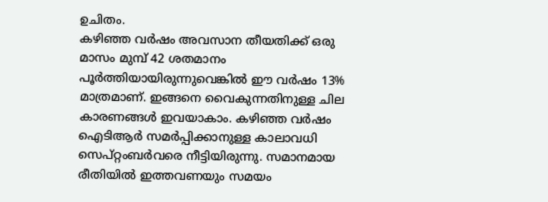ഉചിതം.
കഴിഞ്ഞ വർഷം അവസാന തീയതിക്ക് ഒരു മാസം മുമ്പ് 42 ശതമാനം പൂർത്തിയായിരുന്നുവെങ്കിൽ ഈ വർഷം 13% മാത്രമാണ്. ഇങ്ങനെ വൈകുന്നതിനുള്ള ചില കാരണങ്ങൾ ഇവയാകാം. കഴിഞ്ഞ വർഷം ഐടിആർ സമർപ്പിക്കാനുള്ള കാലാവധി സെപ്റ്റംബർവരെ നീട്ടിയിരുന്നു. സമാനമായ രീതിയിൽ ഇത്തവണയും സമയം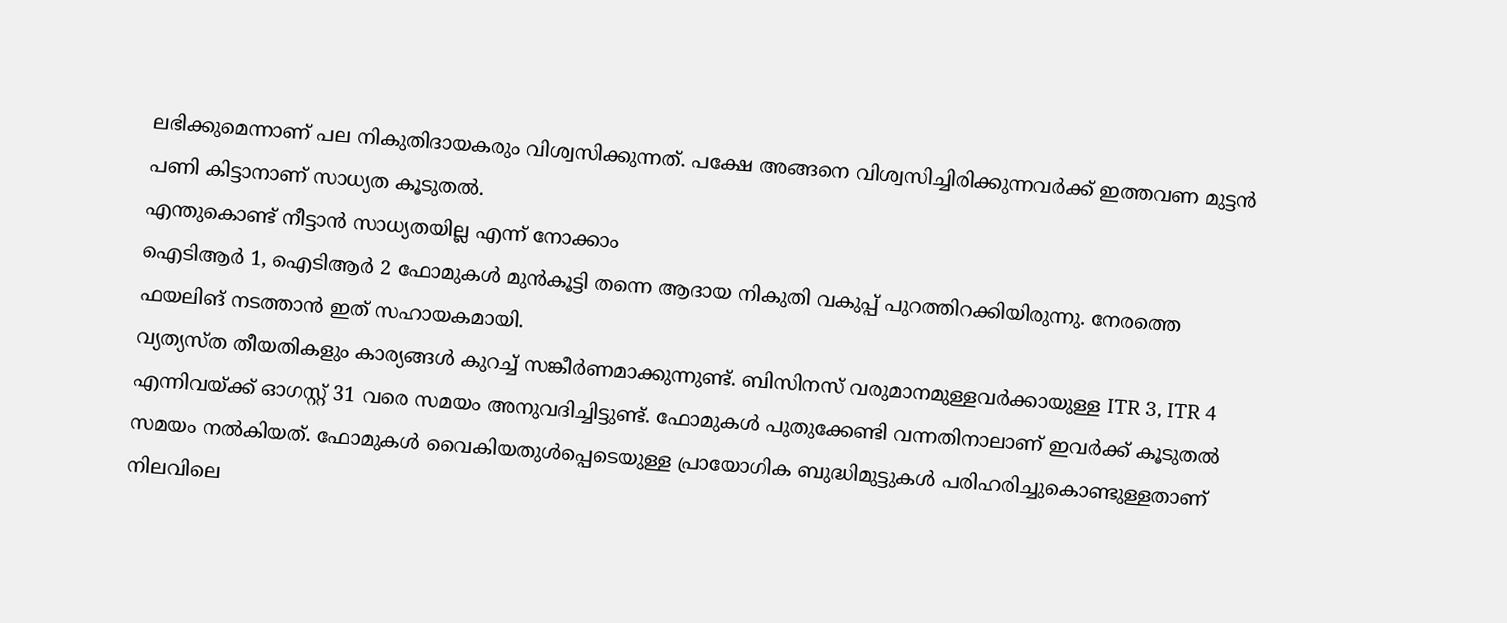ലഭിക്കുമെന്നാണ് പല നികുതിദായകരും വിശ്വസിക്കുന്നത്. പക്ഷേ അങ്ങനെ വിശ്വസിച്ചിരിക്കുന്നവർക്ക് ഇത്തവണ മുട്ടൻ പണി കിട്ടാനാണ് സാധ്യത കൂടുതൽ.
എന്തുകൊണ്ട് നീട്ടാൻ സാധ്യതയില്ല എന്ന് നോക്കാം
ഐടിആർ 1, ഐടിആർ 2 ഫോമുകൾ മുൻകൂട്ടി തന്നെ ആദായ നികുതി വകുപ്പ് പുറത്തിറക്കിയിരുന്നു. നേരത്തെ ഫയലിങ് നടത്താൻ ഇത് സഹായകമായി.
വ്യത്യസ്ത തീയതികളും കാര്യങ്ങൾ കുറച്ച് സങ്കീർണമാക്കുന്നുണ്ട്. ബിസിനസ് വരുമാനമുള്ളവർക്കായുള്ള ITR 3, ITR 4 എന്നിവയ്ക്ക് ഓഗസ്റ്റ് 31 വരെ സമയം അനുവദിച്ചിട്ടുണ്ട്. ഫോമുകൾ പുതുക്കേണ്ടി വന്നതിനാലാണ് ഇവർക്ക് കൂടുതൽ സമയം നൽകിയത്. ഫോമുകൾ വൈകിയതുൾപ്പെടെയുള്ള പ്രായോഗിക ബുദ്ധിമുട്ടുകൾ പരിഹരിച്ചുകൊണ്ടുള്ളതാണ് നിലവിലെ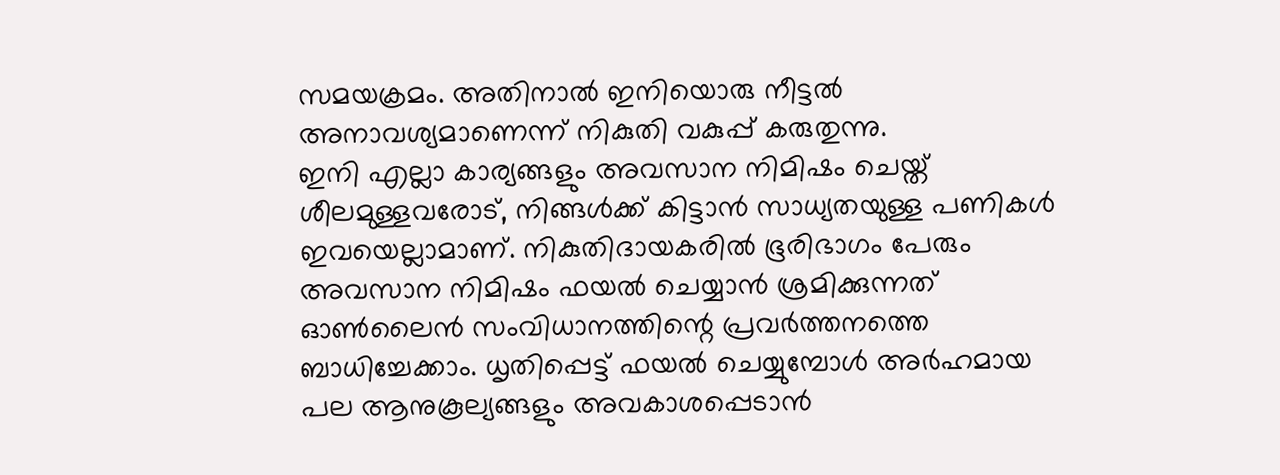സമയക്രമം. അതിനാൽ ഇനിയൊരു നീട്ടൽ അനാവശ്യമാണെന്ന് നികുതി വകുപ്പ് കരുതുന്നു.
ഇനി എല്ലാ കാര്യങ്ങളും അവസാന നിമിഷം ചെയ്ത് ശീലമുള്ളവരോട്, നിങ്ങൾക്ക് കിട്ടാൻ സാധ്യതയുള്ള പണികൾ ഇവയെല്ലാമാണ്. നികുതിദായകരിൽ ഭൂരിഭാഗം പേരും അവസാന നിമിഷം ഫയൽ ചെയ്യാൻ ശ്രമിക്കുന്നത് ഓൺലൈൻ സംവിധാനത്തിന്റെ പ്രവർത്തനത്തെ ബാധിച്ചേക്കാം. ധൃതിപ്പെട്ട് ഫയൽ ചെയ്യുമ്പോൾ അർഹമായ പല ആനുകൂല്യങ്ങളും അവകാശപ്പെടാൻ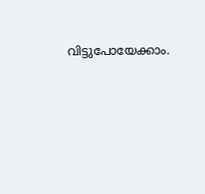വിട്ടുപോയേക്കാം.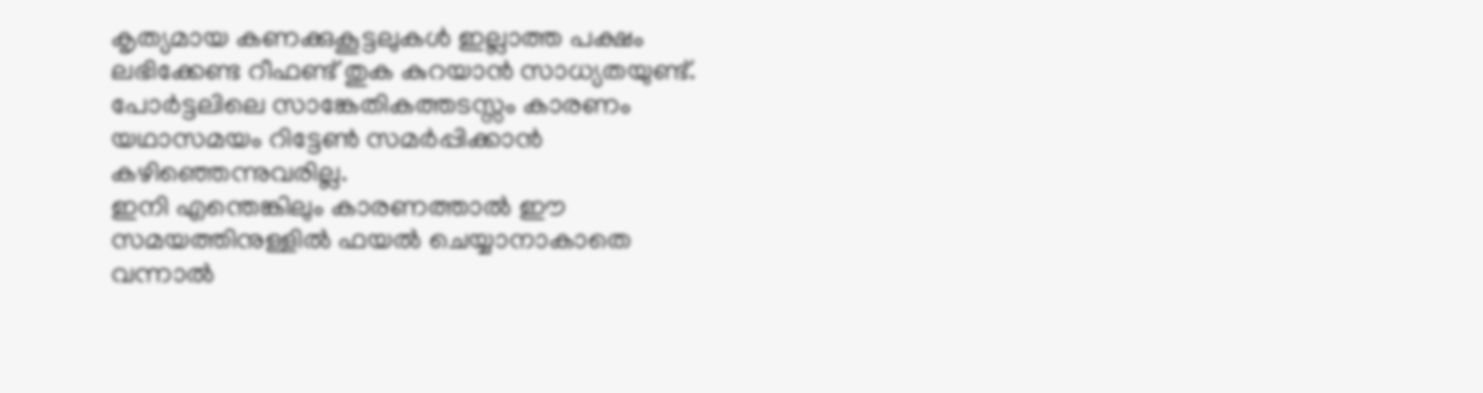കൃത്യമായ കണക്കുകൂട്ടലുകൾ ഇല്ലാത്ത പക്ഷം ലഭിക്കേണ്ട റീഫണ്ട് തുക കുറയാൻ സാധ്യതയുണ്ട്. പോർട്ടലിലെ സാങ്കേതികത്തടസ്സം കാരണം യഥാസമയം റിട്ടേൺ സമർപ്പിക്കാൻ കഴിഞ്ഞെന്നുവരില്ല.
ഇനി എന്തെങ്കിലും കാരണത്താൽ ഈ സമയത്തിനുള്ളിൽ ഫയൽ ചെയ്യാനാകാതെ വന്നാൽ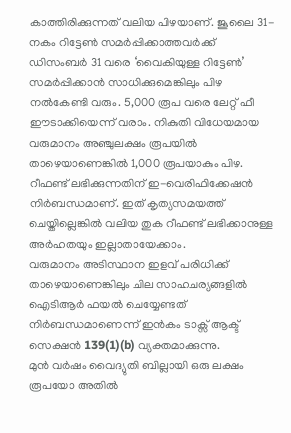കാത്തിരിക്കുന്നത് വലിയ പിഴയാണ്. ജൂലൈ 31-നകം റിട്ടേൺ സമർപ്പിക്കാത്തവർക്ക് ഡിസംബർ 31 വരെ ‘വൈകിയുള്ള റിട്ടേൺ’ സമർപ്പിക്കാൻ സാധിക്കുമെങ്കിലും പിഴ നൽകേണ്ടി വരും. 5,000 രൂപ വരെ ലേറ്റ് ഫീ ഈടാക്കിയെന്ന് വരാം. നികുതി വിധേയമായ വരുമാനം അഞ്ചുലക്ഷം രൂപയിൽ താഴെയാണെങ്കിൽ 1,000 രൂപയാകും പിഴ.
റീഫണ്ട് ലഭിക്കുന്നതിന് ഇ-വെരിഫിക്കേഷൻ നിർബന്ധമാണ്. ഇത് കൃത്യസമയത്ത് ചെയ്തില്ലെങ്കിൽ വലിയ തുക റീഫണ്ട് ലഭിക്കാനുള്ള അർഹതയും ഇല്ലാതായേക്കാം.
വരുമാനം അടിസ്ഥാന ഇളവ് പരിധിക്ക് താഴെയാണെങ്കിലും ചില സാഹചര്യങ്ങളിൽ ഐടിആർ ഫയൽ ചെയ്യേണ്ടത് നിർബന്ധമാണെന്ന് ഇൻകം ടാക്സ് ആക്ട് സെക്ഷൻ 139(1)(b) വ്യക്തമാക്കുന്നു.
മുൻ വർഷം വൈദ്യുതി ബില്ലായി ഒരു ലക്ഷം രൂപയോ അതിൽ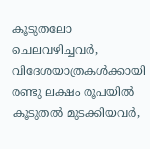കൂടുതലോ ചെലവഴിച്ചവർ, വിദേശയാത്രകൾക്കായി രണ്ടു ലക്ഷം രൂപയിൽ കൂടുതൽ മുടക്കിയവർ,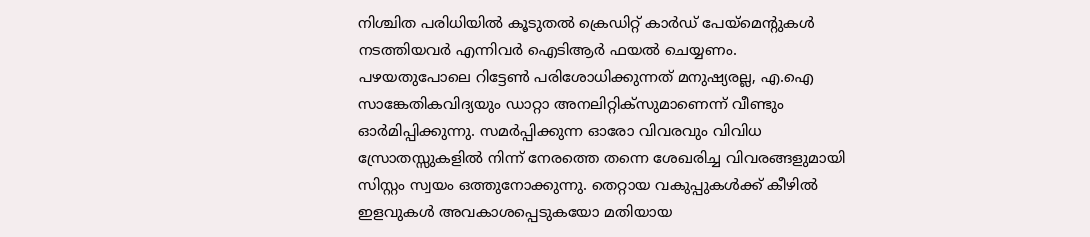നിശ്ചിത പരിധിയിൽ കൂടുതൽ ക്രെഡിറ്റ് കാർഡ് പേയ്മെന്റുകൾ നടത്തിയവർ എന്നിവർ ഐടിആർ ഫയൽ ചെയ്യണം.
പഴയതുപോലെ റിട്ടേൺ പരിശോധിക്കുന്നത് മനുഷ്യരല്ല, എ.ഐ സാങ്കേതികവിദ്യയും ഡാറ്റാ അനലിറ്റിക്സുമാണെന്ന് വീണ്ടും ഓർമിപ്പിക്കുന്നു. സമർപ്പിക്കുന്ന ഓരോ വിവരവും വിവിധ സ്രോതസ്സുകളിൽ നിന്ന് നേരത്തെ തന്നെ ശേഖരിച്ച വിവരങ്ങളുമായി സിസ്റ്റം സ്വയം ഒത്തുനോക്കുന്നു. തെറ്റായ വകുപ്പുകൾക്ക് കീഴിൽ ഇളവുകൾ അവകാശപ്പെടുകയോ മതിയായ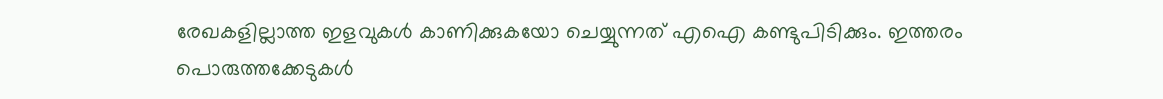രേഖകളില്ലാത്ത ഇളവുകൾ കാണിക്കുകയോ ചെയ്യുന്നത് എഐ കണ്ടുപിടിക്കും. ഇത്തരം പൊരുത്തക്കേടുകൾ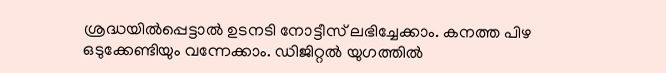ശ്രദ്ധയിൽപ്പെട്ടാൽ ഉടനടി നോട്ടീസ് ലഭിച്ചേക്കാം. കനത്ത പിഴ ഒടുക്കേണ്ടിയും വന്നേക്കാം. ഡിജിറ്റൽ യുഗത്തിൽ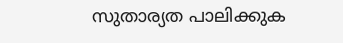സുതാര്യത പാലിക്കുക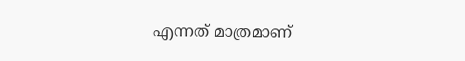എന്നത് മാത്രമാണ്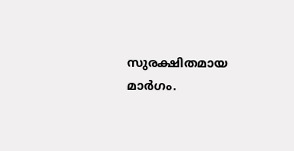സുരക്ഷിതമായ മാർഗം.